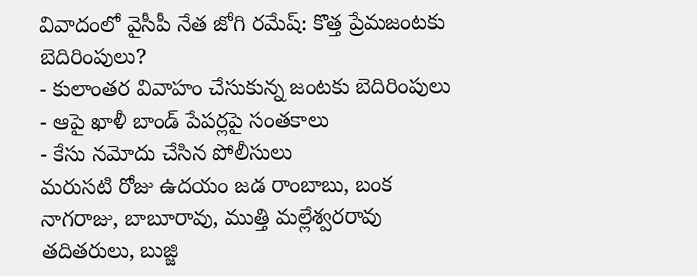వివాదంలో వైసీపీ నేత జోగి రమేష్: కొత్త ప్రేమజంటకు బెదిరింపులు?
- కులాంతర వివాహం చేసుకున్న జంటకు బెదిరింపులు
- ఆపై ఖాళీ బాండ్ పేపర్లపై సంతకాలు
- కేసు నమోదు చేసిన పోలీసులు
మరుసటి రోజు ఉదయం జడ రాంబాబు, బంక నాగరాజు, బాబూరావు, ముత్తి మల్లేశ్వరరావు తదితరులు, బుజ్జి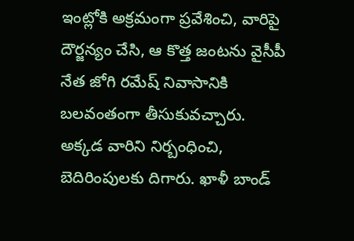ఇంట్లోకి అక్రమంగా ప్రవేశించి, వారిపై దౌర్జన్యం చేసి, ఆ కొత్త జంటను వైసీపీ నేత జోగి రమేష్ నివాసానికి బలవంతంగా తీసుకువచ్చారు. అక్కడ వారిని నిర్బంధించి, బెదిరింపులకు దిగారు. ఖాళీ బాండ్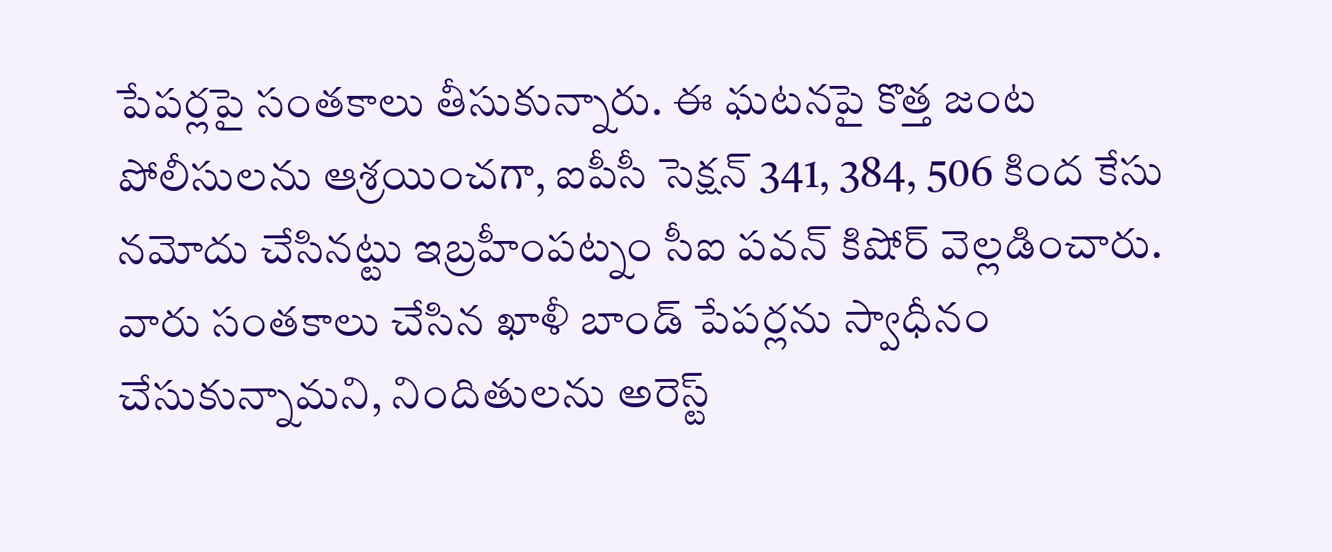పేపర్లపై సంతకాలు తీసుకున్నారు. ఈ ఘటనపై కొత్త జంట పోలీసులను ఆశ్రయించగా, ఐపీసీ సెక్షన్ 341, 384, 506 కింద కేసు నమోదు చేసినట్టు ఇబ్రహీంపట్నం సీఐ పవన్ కిషోర్ వెల్లడించారు. వారు సంతకాలు చేసిన ఖాళీ బాండ్ పేపర్లను స్వాధీనం చేసుకున్నామని, నిందితులను అరెస్ట్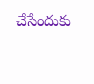చేసేందుకు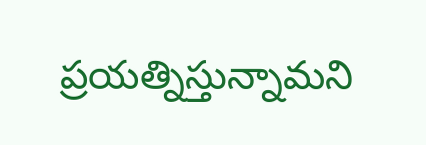ప్రయత్నిస్తున్నామని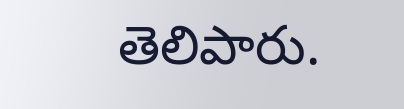తెలిపారు.